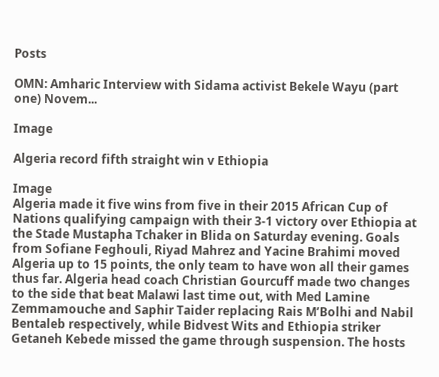Posts

OMN: Amharic Interview with Sidama activist Bekele Wayu (part one) Novem...

Image

Algeria record fifth straight win v Ethiopia

Image
Algeria made it five wins from five in their 2015 African Cup of Nations qualifying campaign with their 3-1 victory over Ethiopia at the Stade Mustapha Tchaker in Blida on Saturday evening. Goals from Sofiane Feghouli, Riyad Mahrez and Yacine Brahimi moved Algeria up to 15 points, the only team to have won all their games thus far. Algeria head coach Christian Gourcuff made two changes to the side that beat Malawi last time out, with Med Lamine Zemmamouche and Saphir Taider replacing Rais M’Bolhi and Nabil Bentaleb respectively, while Bidvest Wits and Ethiopia striker Getaneh Kebede missed the game through suspension. The hosts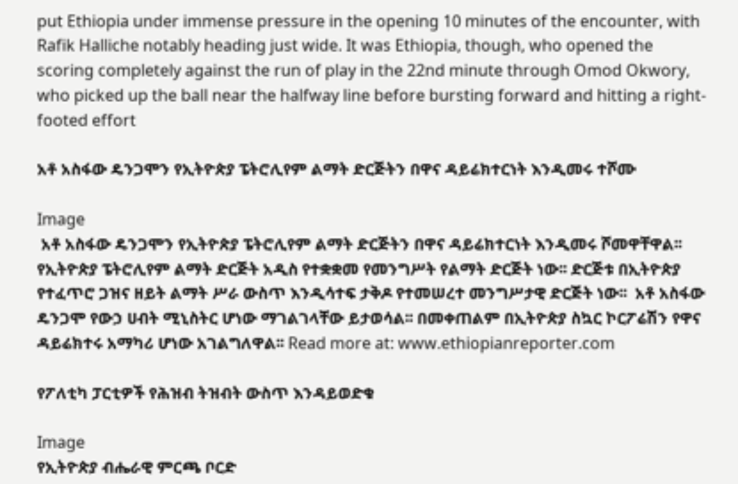put Ethiopia under immense pressure in the opening 10 minutes of the encounter, with Rafik Halliche notably heading just wide. It was Ethiopia, though, who opened the scoring completely against the run of play in the 22nd minute through Omod Okwory, who picked up the ball near the halfway line before bursting forward and hitting a right-footed effort

አቶ አስፋው ዴንጋሞን የኢትዮጵያ ፔትሮሊየም ልማት ድርጅትን በዋና ዳይሬክተርነት እንዲመሩ ተሾሙ

Image
 አቶ አስፋው ዴንጋሞን የኢትዮጵያ ፔትሮሊየም ልማት ድርጅትን በዋና ዳይሬክተርነት እንዲመሩ ሾመዋቸዋል፡፡ የኢትዮጵያ ፔትሮሊየም ልማት ድርጅት አዲስ የተቋቋመ የመንግሥት የልማት ድርጅት ነው፡፡ ድርጅቱ በኢትዮጵያ የተፈጥሮ ጋዝና ዘይት ልማት ሥራ ውስጥ እንዲሳተፍ ታቅዶ የተመሠረተ መንግሥታዊ ድርጅት ነው፡፡  አቶ አስፋው ዴንጋሞ የውኃ ሀብት ሚኒስትር ሆነው ማገልገላቸው ይታወሳል፡፡ በመቀጠልም በኢትዮጵያ ስኳር ኮርፖሬሽን የዋና ዳይሬክተሩ አማካሪ ሆነው አገልግለዋል፡፡ Read more at: www.ethiopianreporter.com

የፖለቲካ ፓርቲዎች የሕዝብ ትዝብት ውስጥ እንዳይወድቁ

Image
የኢትዮጵያ ብሔራዊ ምርጫ ቦርድ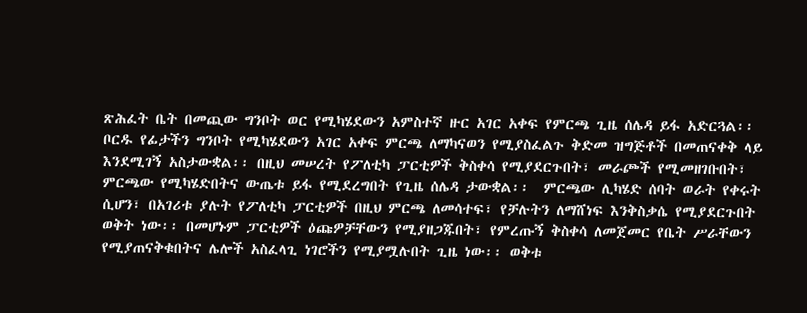ጽሕፈት ቤት በመጪው ግንቦት ወር የሚካሄደውን አምስተኛ ዙር አገር አቀፍ የምርጫ ጊዜ ሰሌዳ ይፋ አድርጓል፡፡ ቦርዱ የፊታችን ግንቦት የሚካሄደውን አገር አቀፍ ምርጫ ለማካናወን የሚያስፈልጉ ቅድመ ዝግጅቶች በመጠናቀቅ ላይ እንደሚገኝ አስታውቋል፡፡ በዚህ መሠረት የፖለቲካ ፓርቲዎች ቅስቀሳ የሚያደርጉበት፣ መራጮች የሚመዘገቡበት፣ ምርጫው የሚካሄድበትና ውጤቱ ይፋ የሚደረግበት የጊዜ ሰሌዳ ታውቋል፡፡  ምርጫው ሊካሄድ ሰባት ወራት የቀሩት ሲሆን፣ በአገሪቱ ያሉት የፖለቲካ ፓርቲዎች በዚህ ምርጫ ለመሳተፍ፣ የቻሉትን ለማሸነፍ እንቅስቃሴ የሚያደርጉበት ወቅት ነው፡፡ በመሆኑም ፓርቲዎች ዕጩዎቻቸውን የሚያዘጋጁበት፣ የምረጡኝ ቅስቀሳ ለመጀመር የቤት ሥራቸውን የሚያጠናቅቁበትና ሌሎች አስፈላጊ ነገሮችን የሚያሟሉበት ጊዜ ነው፡፡ ወቅቱ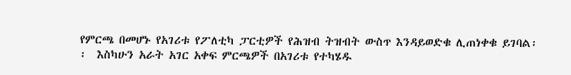የምርጫ በመሆኑ የአገሪቱ የፖለቲካ ፓርቲዎች የሕዝብ ትዝብት ውስጥ እንዳይወድቁ ሊጠነቀቁ ይገባል፡፡  እስካሁን አራት አገር አቀፍ ምርጫዎች በአገሪቱ የተካሄዱ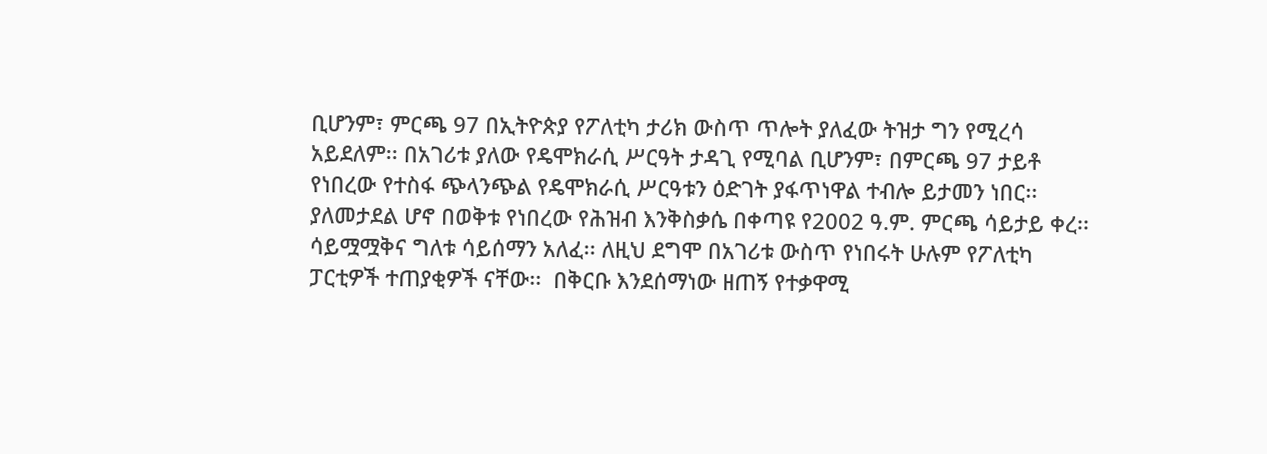ቢሆንም፣ ምርጫ 97 በኢትዮጵያ የፖለቲካ ታሪክ ውስጥ ጥሎት ያለፈው ትዝታ ግን የሚረሳ አይደለም፡፡ በአገሪቱ ያለው የዴሞክራሲ ሥርዓት ታዳጊ የሚባል ቢሆንም፣ በምርጫ 97 ታይቶ የነበረው የተስፋ ጭላንጭል የዴሞክራሲ ሥርዓቱን ዕድገት ያፋጥነዋል ተብሎ ይታመን ነበር፡፡ ያለመታደል ሆኖ በወቅቱ የነበረው የሕዝብ እንቅስቃሴ በቀጣዩ የ2002 ዓ.ም. ምርጫ ሳይታይ ቀረ፡፡ ሳይሟሟቅና ግለቱ ሳይሰማን አለፈ፡፡ ለዚህ ደግሞ በአገሪቱ ውስጥ የነበሩት ሁሉም የፖለቲካ ፓርቲዎች ተጠያቂዎች ናቸው፡፡  በቅርቡ እንደሰማነው ዘጠኝ የተቃዋሚ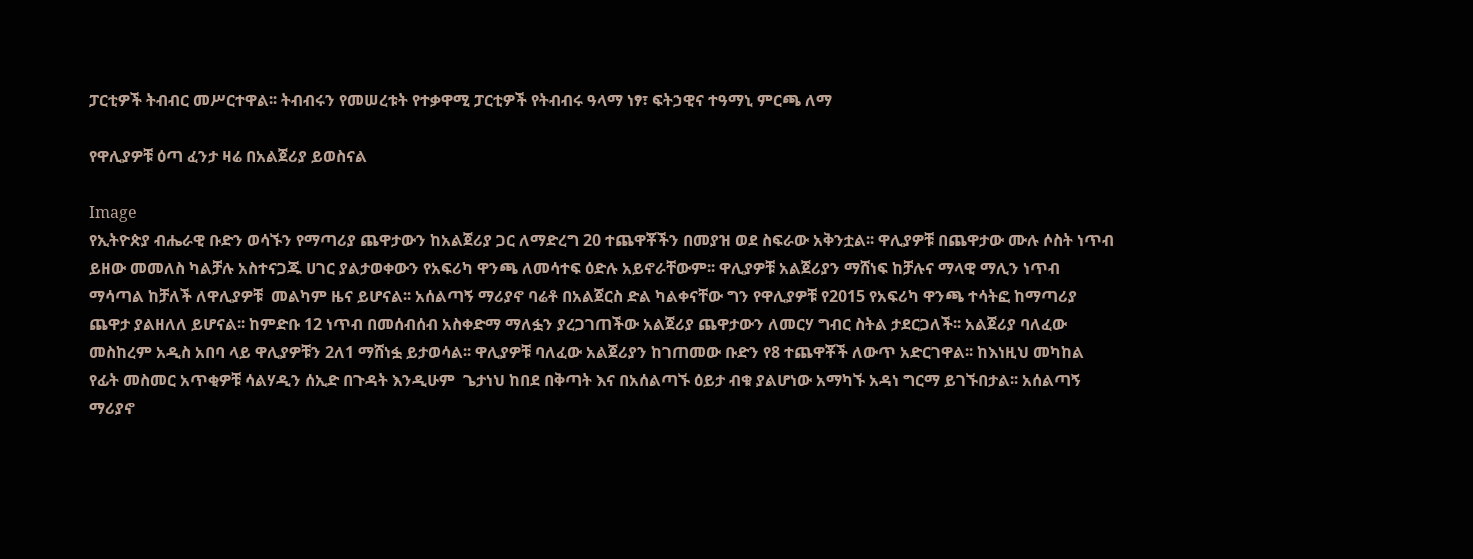ፓርቲዎች ትብብር መሥርተዋል፡፡ ትብብሩን የመሠረቱት የተቃዋሚ ፓርቲዎች የትብብሩ ዓላማ ነፃ፣ ፍትኃዊና ተዓማኒ ምርጫ ለማ

የዋሊያዎቹ ዕጣ ፈንታ ዛሬ በአልጀሪያ ይወስናል

Image
የኢትዮጵያ ብሔራዊ ቡድን ወሳኙን የማጣሪያ ጨዋታውን ከአልጀሪያ ጋር ለማድረግ 20 ተጨዋቾችን በመያዝ ወደ ስፍራው አቅንቷል፡፡ ዋሊያዎቹ በጨዋታው ሙሉ ሶስት ነጥብ ይዘው መመለስ ካልቻሉ አስተናጋጁ ሀገር ያልታወቀውን የአፍሪካ ዋንጫ ለመሳተፍ ዕድሉ አይኖራቸውም፡፡ ዋሊያዎቹ አልጀሪያን ማሸነፍ ከቻሉና ማላዊ ማሊን ነጥብ ማሳጣል ከቻለች ለዋሊያዎቹ  መልካም ዜና ይሆናል፡፡ አሰልጣኝ ማሪያኖ ባሬቶ በአልጀርስ ድል ካልቀናቸው ግን የዋሊያዎቹ የ2015 የአፍሪካ ዋንጫ ተሳትፎ ከማጣሪያ ጨዋታ ያልዘለለ ይሆናል፡፡ ከምድቡ 12 ነጥብ በመሰብሰብ አስቀድማ ማለፏን ያረጋገጠችው አልጀሪያ ጨዋታውን ለመርሃ ግብር ስትል ታደርጋለች፡፡ አልጀሪያ ባለፈው መስከረም አዲስ አበባ ላይ ዋሊያዎቹን 2ለ1 ማሸነፏ ይታወሳል፡፡ ዋሊያዎቹ ባለፈው አልጀሪያን ከገጠመው ቡድን የ8 ተጨዋቾች ለውጥ አድርገዋል፡፡ ከእነዚህ መካከል የፊት መስመር አጥቂዎቹ ሳልሃዲን ሰኢድ በጉዳት እንዲሁም  ጌታነህ ከበደ በቅጣት እና በአሰልጣኙ ዕይታ ብቁ ያልሆነው አማካኙ አዳነ ግርማ ይገኙበታል፡፡ አሰልጣኝ ማሪያኖ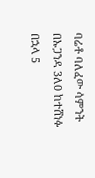ባሬቶ ባለፈው ሳምንት በኡጋንዳ 3ለ0 ከተሸነፉ በኋላ 5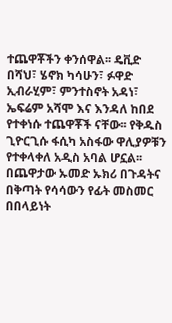ተጨዋቾችን ቀንሰዋል፡፡ ዴቪድ በሻህ፣ ሄኖክ ካሳሁን፣ ፉዋድ ኢብራሂም፣ ምንተስኖት አዳነ፣ ኤፍሬም አሻሞ እና እንዳለ ከበደ     የተቀነሱ ተጨዋቾች ናቸው፡፡ የቅዱስ ጊዮርጊሱ ፋሲካ አስፋው ዋሊያዎቹን የተቀላቀለ አዲስ አባል ሆኗል፡፡ በጨዋታው ኡመድ ኡክሪ በጉዳትና በቅጣት የሳሳውን የፊት መስመር በበላይነት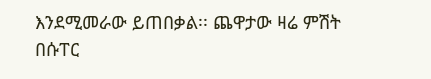እንደሚመራው ይጠበቃል፡፡ ጨዋታው ዛሬ ምሽት በሱፐር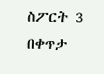ስፖርት 3 በቀጥታ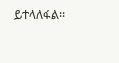ይተላለፋል፡፡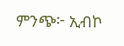ምንጭ፦ ኢብኮ